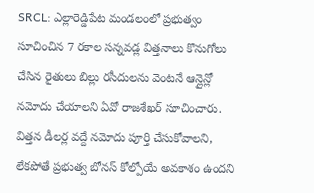SRCL: ఎల్లారెడ్డిపేట మండలంలో ప్రభుత్వం సూచించిన 7 రకాల సన్నవడ్ల విత్తనాలు కొనుగోలు చేసిన రైతులు బిల్లు రసీదులను వెంటనే ఆన్లైన్లో నమోదు చేయాలని ఏవో రాజశేఖర్ సూచించారు. విత్తన డీలర్ల వద్దే నమోదు పూర్తి చేసుకోవాలని, లేకపోతే ప్రభుత్వ బోనస్ కోల్పోయే అవకాశం ఉందని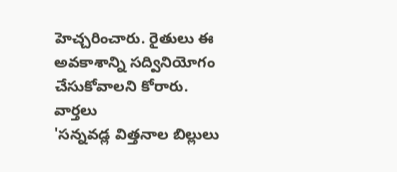హెచ్చరించారు. రైతులు ఈ అవకాశాన్ని సద్వినియోగం చేసుకోవాలని కోరారు.
వార్తలు
'సన్నవడ్ల విత్తనాల బిల్లులు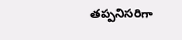తప్పనిసరిగా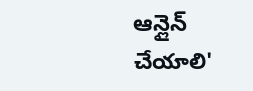ఆన్లైన్ చేయాలి'